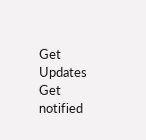Get Updates
Get notified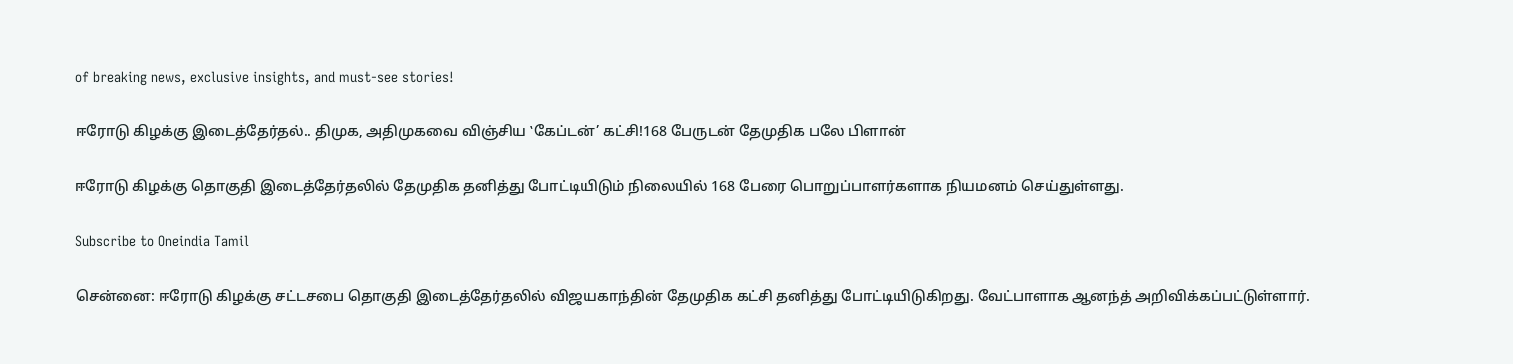of breaking news, exclusive insights, and must-see stories!

ஈரோடு கிழக்கு இடைத்தேர்தல்.. திமுக, அதிமுகவை விஞ்சிய ‛கேப்டன்’ கட்சி!168 பேருடன் தேமுதிக பலே பிளான்

ஈரோடு கிழக்கு தொகுதி இடைத்தேர்தலில் தேமுதிக தனித்து போட்டியிடும் நிலையில் 168 பேரை பொறுப்பாளர்களாக நியமனம் செய்துள்ளது.

Subscribe to Oneindia Tamil

சென்னை: ஈரோடு கிழக்கு சட்டசபை தொகுதி இடைத்தேர்தலில் விஜயகாந்தின் தேமுதிக கட்சி தனித்து போட்டியிடுகிறது. வேட்பாளாக ஆனந்த் அறிவிக்கப்பட்டுள்ளார்.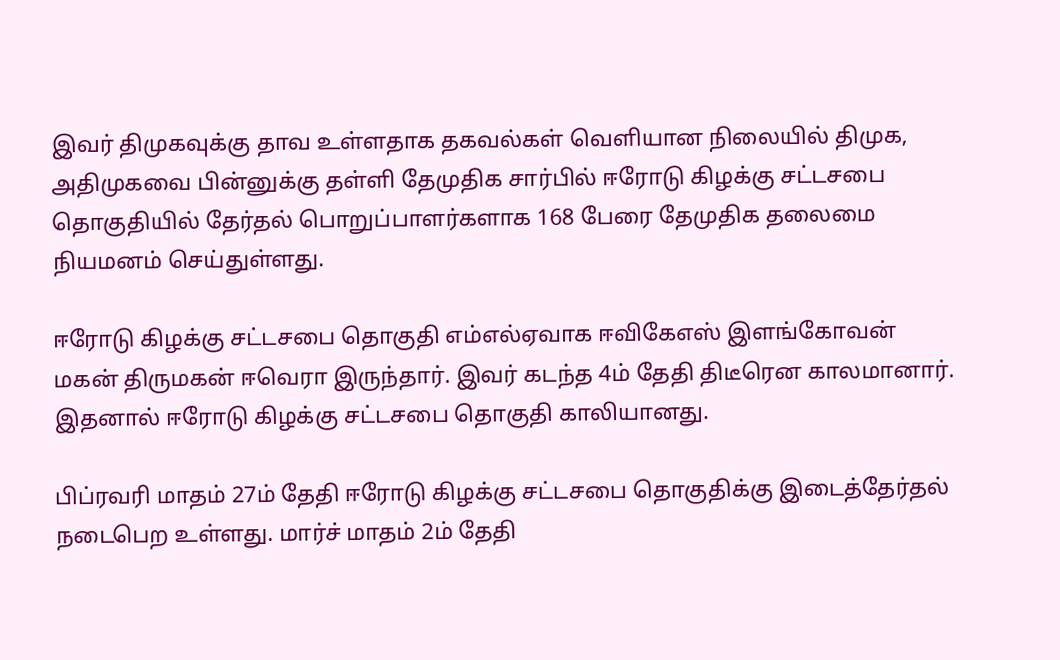இவர் திமுகவுக்கு தாவ உள்ளதாக தகவல்கள் வெளியான நிலையில் திமுக, அதிமுகவை பின்னுக்கு தள்ளி தேமுதிக சார்பில் ஈரோடு கிழக்கு சட்டசபை தொகுதியில் தேர்தல் பொறுப்பாளர்களாக 168 பேரை தேமுதிக தலைமை நியமனம் செய்துள்ளது.

ஈரோடு கிழக்கு சட்டசபை தொகுதி எம்எல்ஏவாக ஈவிகேஎஸ் இளங்கோவன் மகன் திருமகன் ஈவெரா இருந்தார். இவர் கடந்த 4ம் தேதி திடீரென காலமானார். இதனால் ஈரோடு கிழக்கு சட்டசபை தொகுதி காலியானது.

பிப்ரவரி மாதம் 27ம் தேதி ஈரோடு கிழக்கு சட்டசபை தொகுதிக்கு இடைத்தேர்தல் நடைபெற உள்ளது. மார்ச் மாதம் 2ம் தேதி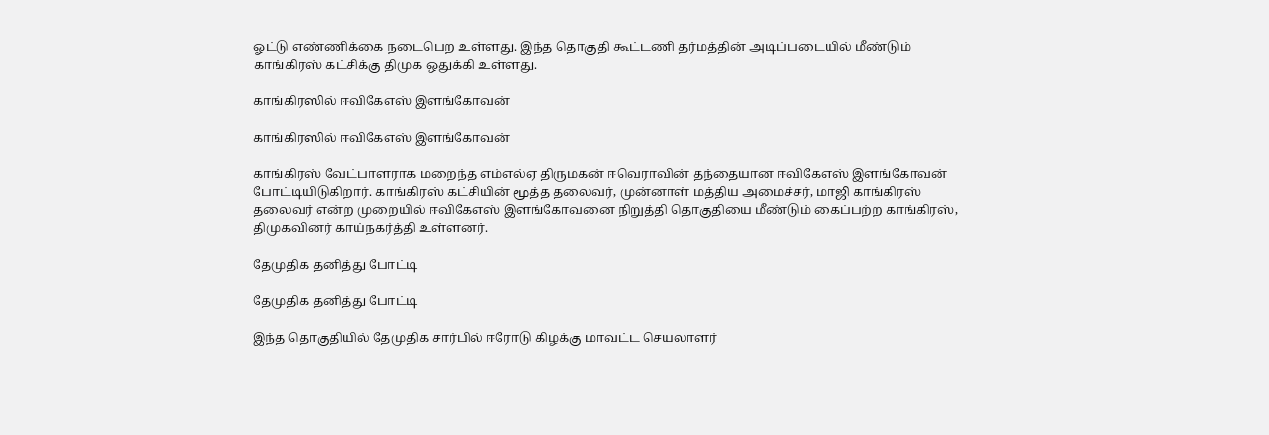ஓட்டு எண்ணிக்கை நடைபெற உள்ளது. இந்த தொகுதி கூட்டணி தர்மத்தின் அடிப்படையில் மீண்டும் காங்கிரஸ் கட்சிக்கு திமுக ஒதுக்கி உள்ளது.

காங்கிரஸில் ஈவிகேஎஸ் இளங்கோவன்

காங்கிரஸில் ஈவிகேஎஸ் இளங்கோவன்

காங்கிரஸ் வேட்பாளராக மறைந்த எம்எல்ஏ திருமகன் ஈவெராவின் தந்தையான ஈவிகேஎஸ் இளங்கோவன் போட்டியிடுகிறார். காங்கிரஸ் கட்சியின் மூத்த தலைவர், முன்னாள் மத்திய அமைச்சர், மாஜி காங்கிரஸ் தலைவர் என்ற முறையில் ஈவிகேஎஸ் இளங்கோவனை நிறுத்தி தொகுதியை மீண்டும் கைப்பற்ற காங்கிரஸ், திமுகவினர் காய்நகர்த்தி உள்ளனர்.

தேமுதிக தனித்து போட்டி

தேமுதிக தனித்து போட்டி

இந்த தொகுதியில் தேமுதிக சார்பில் ஈரோடு கிழக்கு மாவட்ட செயலாளர்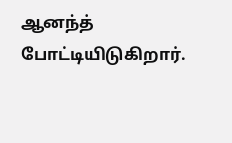ஆனந்த் போட்டியிடுகிறார்.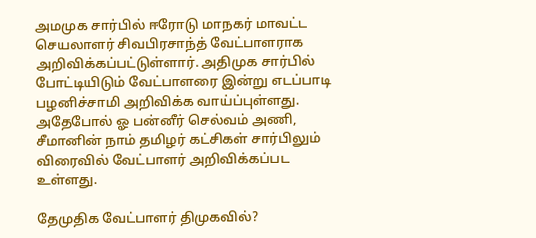அமமுக சார்பில் ஈரோடு மாநகர் மாவட்ட செயலாளர் சிவபிரசாந்த் வேட்பாளராக அறிவிக்கப்பட்டுள்ளார். அதிமுக சார்பில் போட்டியிடும் வேட்பாளரை இன்று எடப்பாடி பழனிச்சாமி அறிவிக்க வாய்ப்புள்ளது. அதேபோல் ஓ பன்னீர் செல்வம் அணி, சீமானின் நாம் தமிழர் கட்சிகள் சார்பிலும் விரைவில் வேட்பாளர் அறிவிக்கப்பட உள்ளது.

தேமுதிக வேட்பாளர் திமுகவில்?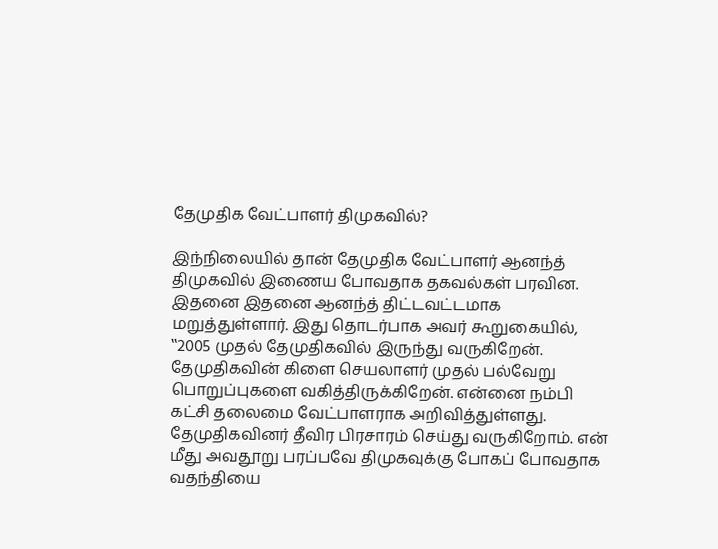தேமுதிக வேட்பாளர் திமுகவில்?

இந்நிலையில் தான் தேமுதிக வேட்பாளர் ஆனந்த் திமுகவில் இணைய போவதாக தகவல்கள் பரவின. இதனை இதனை ஆனந்த் திட்டவட்டமாக மறுத்துள்ளார். இது தொடர்பாக அவர் கூறுகையில், ‛‛2005 முதல் தேமுதிகவில் இருந்து வருகிறேன். தேமுதிகவின் கிளை செயலாளர் முதல் பல்வேறு பொறுப்புகளை வகித்திருக்கிறேன். என்னை நம்பி கட்சி தலைமை வேட்பாளராக அறிவித்துள்ளது. தேமுதிகவினர் தீவிர பிரசாரம் செய்து வருகிறோம். என் மீது அவதூறு பரப்பவே திமுகவுக்கு போகப் போவதாக வதந்தியை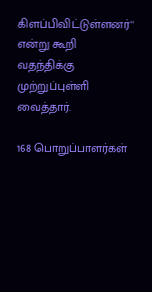கிளப்பிவிட்டுள்ளனர்'' என்று கூறி வதந்திக்கு முற்றுப்புள்ளி வைத்தார்.

168 பொறுப்பாளர்கள்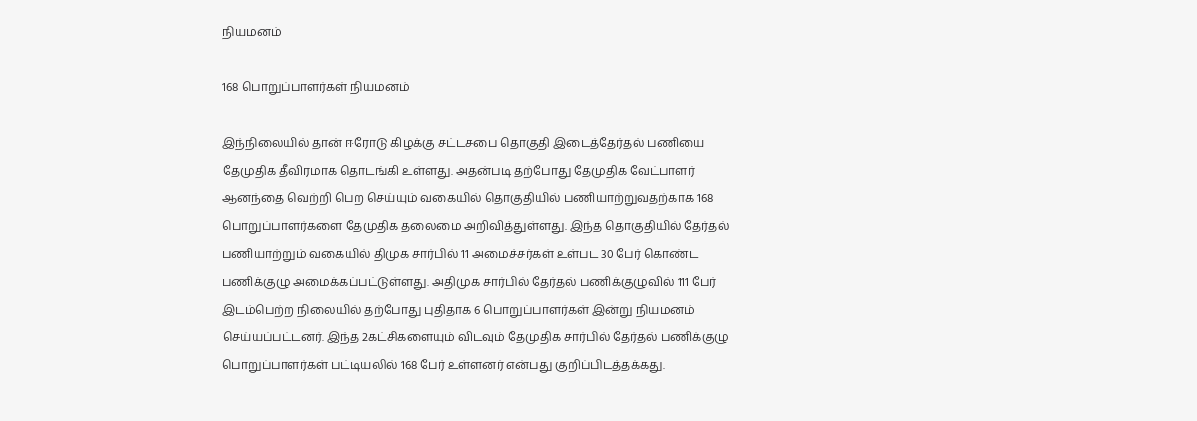நியமனம்

168 பொறுப்பாளர்கள் நியமனம்

இந்நிலையில் தான் ஈரோடு கிழக்கு சட்டசபை தொகுதி இடைத்தேர்தல் பணியை தேமுதிக தீவிரமாக தொடங்கி உள்ளது. அதன்படி தற்போது தேமுதிக வேட்பாளர் ஆனந்தை வெற்றி பெற செய்யும் வகையில் தொகுதியில் பணியாற்றுவதற்காக 168 பொறுப்பாளர்களை தேமுதிக தலைமை அறிவித்துள்ளது. இந்த தொகுதியில் தேர்தல் பணியாற்றும் வகையில் திமுக சார்பில் 11 அமைச்சர்கள் உள்பட 30 பேர் கொண்ட பணிக்குழு அமைக்கப்பட்டுள்ளது. அதிமுக சார்பில் தேர்தல் பணிக்குழுவில் 111 பேர் இடம்பெற்ற நிலையில் தற்போது புதிதாக 6 பொறுப்பாளர்கள் இன்று நியமனம் செய்யப்பட்டனர். இந்த 2கட்சிகளையும் விடவும் தேமுதிக சார்பில் தேர்தல் பணிக்குழு பொறுப்பாளர்கள் பட்டியலில் 168 பேர் உள்ளனர் என்பது குறிப்பிடத்தக்கது.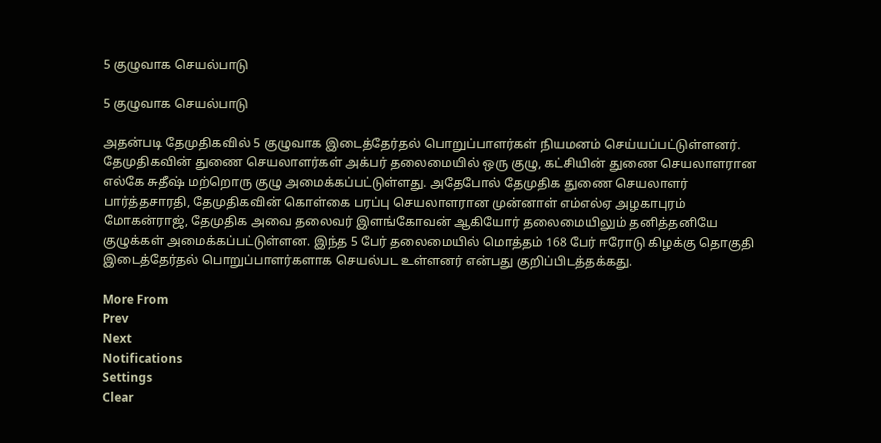5 குழுவாக செயல்பாடு

5 குழுவாக செயல்பாடு

அதன்படி தேமுதிகவில் 5 குழுவாக இடைத்தேர்தல் பொறுப்பாளர்கள் நியமனம் செய்யப்பட்டுள்ளனர். தேமுதிகவின் துணை செயலாளர்கள் அக்பர் தலைமையில் ஒரு குழு, கட்சியின் துணை செயலாளரான எல்கே சுதீஷ் மற்றொரு குழு அமைக்கப்பட்டுள்ளது. அதேபோல் தேமுதிக துணை செயலாளர் பார்த்தசாரதி, தேமுதிகவின் கொள்கை பரப்பு செயலாளரான முன்னாள் எம்எல்ஏ அழகாபுரம் மோகன்ராஜ், தேமுதிக அவை தலைவர் இளங்கோவன் ஆகியோர் தலைமையிலும் தனித்தனியே குழுக்கள் அமைக்கப்பட்டுள்ளன. இந்த 5 பேர் தலைமையில் மொத்தம் 168 பேர் ஈரோடு கிழக்கு தொகுதி இடைத்தேர்தல் பொறுப்பாளர்களாக செயல்பட உள்ளனர் என்பது குறிப்பிடத்தக்கது.

More From
Prev
Next
Notifications
Settings
Clear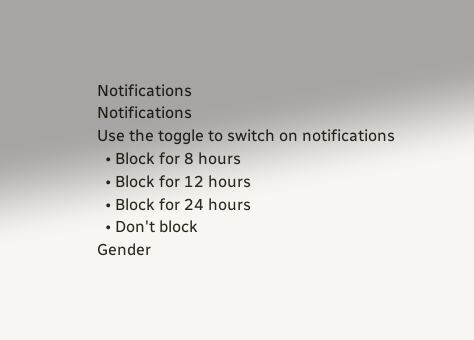Notifications
Notifications
Use the toggle to switch on notifications
  • Block for 8 hours
  • Block for 12 hours
  • Block for 24 hours
  • Don't block
Gender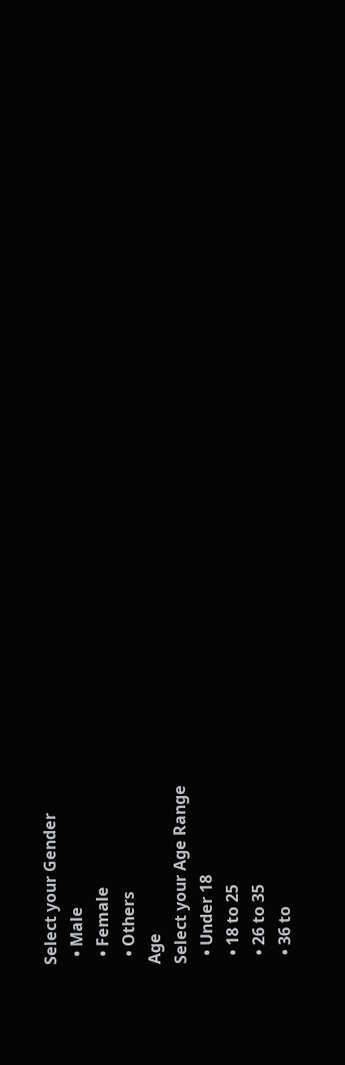Select your Gender
  • Male
  • Female
  • Others
Age
Select your Age Range
  • Under 18
  • 18 to 25
  • 26 to 35
  • 36 to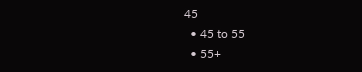45
  • 45 to 55
  • 55+